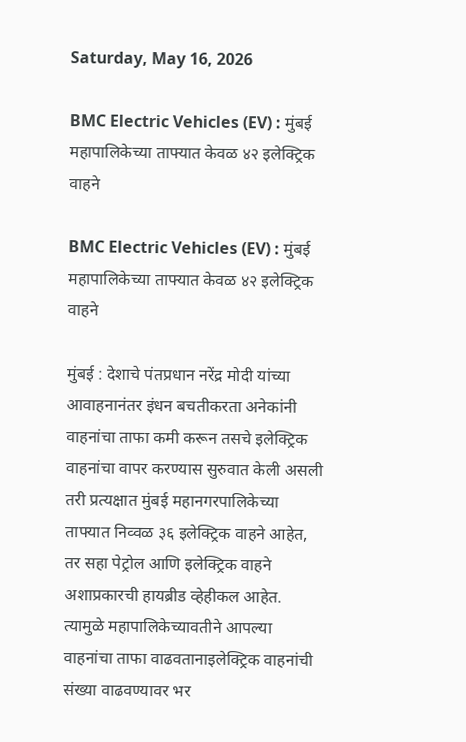Saturday, May 16, 2026

BMC Electric Vehicles (EV) : मुंबई महापालिकेच्या ताफ्यात केवळ ४२ इलेक्ट्रिक वाहने

BMC Electric Vehicles (EV) : मुंबई महापालिकेच्या ताफ्यात केवळ ४२ इलेक्ट्रिक वाहने

मुंबई : देशाचे पंतप्रधान नरेंद्र मोदी यांच्या आवाहनानंतर इंधन बचतीकरता अनेकांनी वाहनांचा ताफा कमी करून तसचे इलेक्ट्रिक वाहनांचा वापर करण्यास सुरुवात केली असली तरी प्रत्यक्षात मुंबई महानगरपालिकेच्या ताफ्यात निव्वळ ३६ इलेक्ट्रिक वाहने आहेत, तर सहा पेट्रोल आणि इलेक्ट्रिक वाहने अशाप्रकारची हायब्रीड व्हेहीकल आहेत. त्यामुळे महापालिकेच्यावतीने आपल्या वाहनांचा ताफा वाढवतानाइलेक्ट्रिक वाहनांची संख्या वाढवण्यावर भर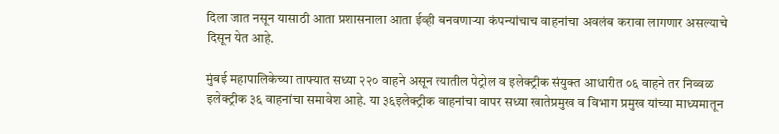दिला जात नसून यासाठी आता प्रशासनाला आता ईव्ही बनवणाऱ्या कंपन्यांचाच वाहनांचा अवलंब करावा लागणार असल्याचे दिसून येत आहे.

मुंबई महापालिकेच्या ताफ्यात सध्या २२० वाहने असून त्यातील पेट्रोल व इलेक्ट्रीक संयुक्त आधारीत ०६ वाहने तर निव्वळ इलेक्ट्रीक ३६ वाहनांचा समावेश आहे. या ३६इलेक्ट्रीक वाहनांचा वापर सध्या खातेप्रमुख व विभाग प्रमुख यांच्या माध्यमातून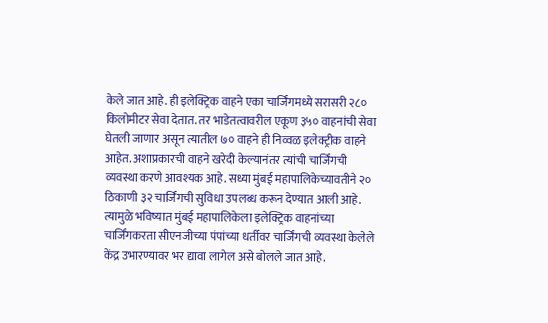केले जात आहे. ही इलेक्ट्रिक वाहने एका चार्जिंगमध्ये सरासरी २८० किलोमीटर सेवा देतात. तर भाडेतत्वावरील एकूण ३५० वाहनांची सेवा घेतली जाणार असून त्यातील ७० वाहने ही निव्वळ इलेक्ट्रीक वाहने आहेत. अशाप्रकारची वाहने खरेदी केल्यानंतर त्यांची चार्जिंगची व्यवस्था करणे आवश्यक आहे. सध्या मुंबई महापालिकेच्यावतीने २० ठिकाणी ३२ चार्जिंगची सुविधा उपलब्ध करून देण्यात आली आहे. त्यामुळे भविष्यात मुंबई महापालिकेला इलेक्ट्रिक वाहनांच्या चार्जिंगकरता सीएनजीच्या पंपांच्या धर्तीवर चार्जिंगची व्यवस्था केलेले केंद्र उभारण्यावर भर द्यावा लागेल असे बोलले जात आहे.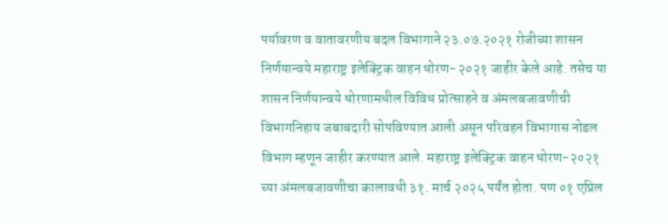पर्यावरण व वातावरणीय बदल विभागाने २३.०७.२०२१ रोजीच्या शासन निर्णयान्वये महाराष्ट्र इलेक्ट्रिक वाहन धोरण-२०२१ जाहीर केले आहे. तसेच या शासन निर्णयान्वये धोरणामधील विविध प्रोत्साहने व अंमलबजावणीची विभागनिहाय जबाबदारी सोपविण्यात आली असून परिवहन विभागास नोडल विभाग म्हणून जाहीर करण्यात आले. महाराष्ट्र इलेक्ट्रिक वाहन धोरण-२०२१ च्या अंमलबजावणीचा कालावधी ३१. मार्च २०२५ पर्यंत होता. पण ०१ एप्रिल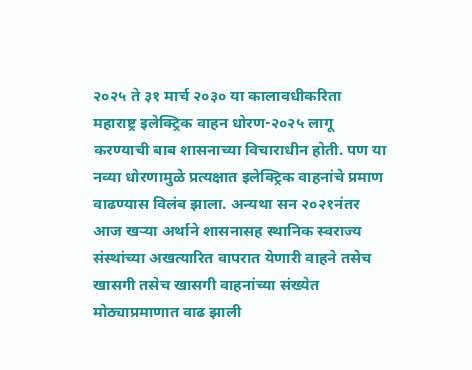२०२५ ते ३१ मार्च २०३० या कालावधीकरिता महाराष्ट्र इलेक्ट्रिक वाहन धोरण-२०२५ लागू करण्याची बाब शासनाच्या विचाराधीन होती. पण या नव्या धोरणामुळे प्रत्यक्षात इलेक्ट्रिक वाहनांचे प्रमाण वाढण्यास विलंब झाला. अन्यथा सन २०२१नंतर आज खऱ्या अर्थाने शासनासह स्थानिक स्वराज्य संस्थांच्या अखत्यारित वापरात येणारी वाहने तसेच खासगी तसेच खासगी वाहनांच्या संख्येत मोठ्याप्रमाणात वाढ झाली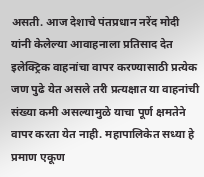असती. आज देशाचे पंतप्रधान नरेंद मोदी यांनी केलेल्या आवाहनाला प्रतिसाद देत इलेक्ट्रिक वाहनांचा वापर करण्यासाठी प्रत्येक जण पुढे येत असले तरी प्रत्यक्षात या वाहनांची संख्या कमी असल्यामुळे याचा पूर्ण क्षमतेने वापर करता येत नाही. महापालिकेत सध्या हे प्रमाण एकूण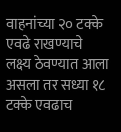वाहनांच्या २० टक्के एवढे राखण्याचे लक्ष्य ठेवण्यात आला असला तर सध्या १८ टक्के एवढाच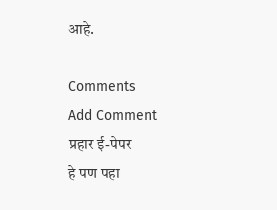आहे.

Comments
Add Comment
प्रहार ई-पेपर
हे पण पहा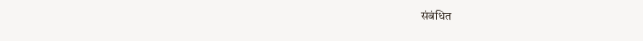संबंधित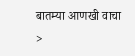बातम्या आणखी वाचा >